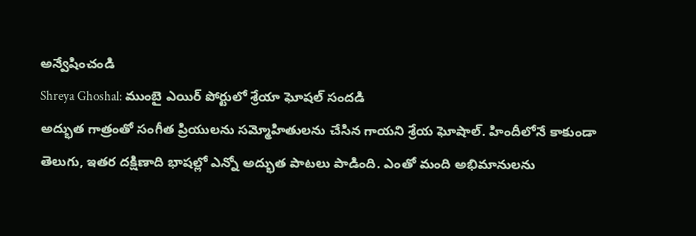అన్వేషించండి
Shreya Ghoshal: ముంబై ఎయిర్ పోర్టులో శ్రేయా ఘోషల్ సందడి
అద్భుత గాత్రంతో సంగీత ప్రియులను సమ్మోహితులను చేసిన గాయని శ్రేయ ఘోషాల్. హిందీలోనే కాకుండా తెలుగు, ఇతర దక్షిణాది భాషల్లో ఎన్నో అద్భుత పాటలు పాడింది. ఎంతో మంది అభిమానులను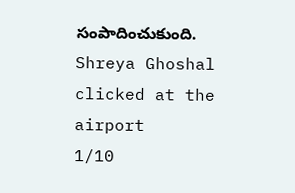సంపాదించుకుంది.
Shreya Ghoshal clicked at the airport
1/10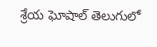శ్రేయ ఘోషాల్ తెలుగులో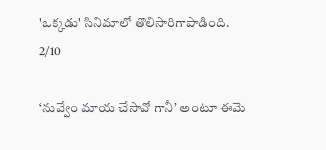'ఒక్కడు' సినిమాలో తొలిసారిగాపాడింది.
2/10

‘నువ్వేం మాయ చేసావో గానీ’ అంటూ ఈమె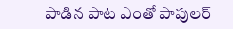పాడిన పాట ఎంతో పాపులర్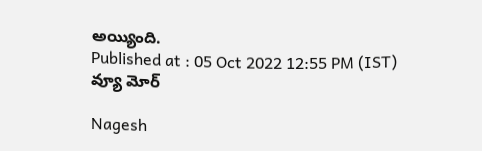అయ్యింది.
Published at : 05 Oct 2022 12:55 PM (IST)
వ్యూ మోర్

Nagesh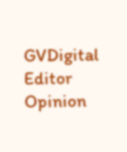GVDigital Editor
Opinion